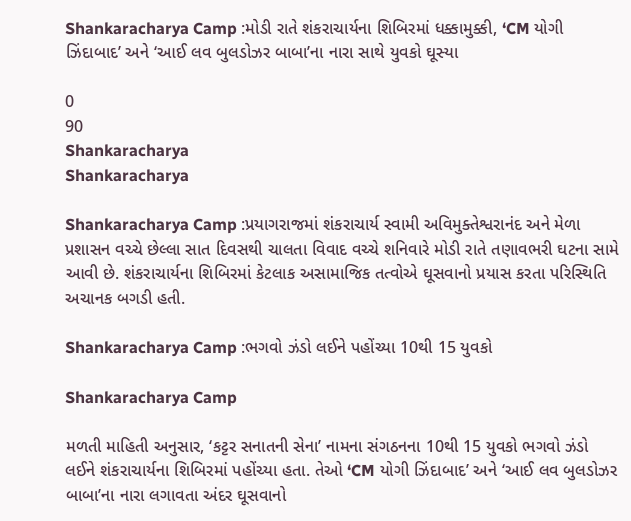Shankaracharya Camp :મોડી રાતે શંકરાચાર્યના શિબિરમાં ધક્કામુક્કી, ‘CM યોગી ઝિંદાબાદ’ અને ‘આઈ લવ બુલડોઝર બાબા’ના નારા સાથે યુવકો ઘૂસ્યા

0
90
Shankaracharya
Shankaracharya

Shankaracharya Camp :પ્રયાગરાજમાં શંકરાચાર્ય સ્વામી અવિમુક્તેશ્વરાનંદ અને મેળા પ્રશાસન વચ્ચે છેલ્લા સાત દિવસથી ચાલતા વિવાદ વચ્ચે શનિવારે મોડી રાતે તણાવભરી ઘટના સામે આવી છે. શંકરાચાર્યના શિબિરમાં કેટલાક અસામાજિક તત્વોએ ઘૂસવાનો પ્રયાસ કરતા પરિસ્થિતિ અચાનક બગડી હતી.

Shankaracharya Camp :ભગવો ઝંડો લઈને પહોંચ્યા 10થી 15 યુવકો

Shankaracharya Camp

મળતી માહિતી અનુસાર, ‘કટ્ટર સનાતની સેના’ નામના સંગઠનના 10થી 15 યુવકો ભગવો ઝંડો લઈને શંકરાચાર્યના શિબિરમાં પહોંચ્યા હતા. તેઓ ‘CM યોગી ઝિંદાબાદ’ અને ‘આઈ લવ બુલડોઝર બાબા’ના નારા લગાવતા અંદર ઘૂસવાનો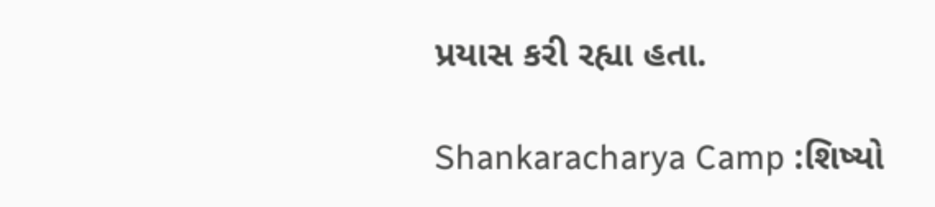પ્રયાસ કરી રહ્યા હતા.

Shankaracharya Camp :શિષ્યો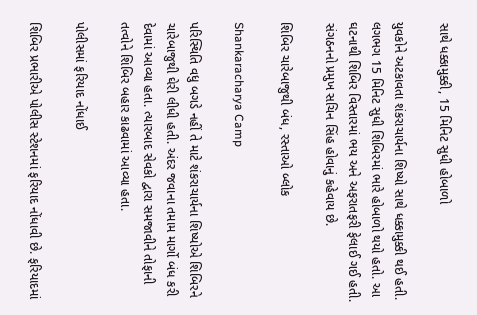સાથે ધક્કામુક્કી, 15 મિનિટ સુધી હોબાળો

યુવકોને અટકાવતા શંકરાચાર્યના શિષ્યો સાથે ધક્કામુક્કી થઈ હતી. લગભગ 15 મિનિટ સુધી શિબિરમાં ભારે હોબાળો થયો હતો. આ ઘટનાથી શિબિર વિસ્તારમાં ભય અને અફરાતફરી ફેલાઈ ગઈ હતી. સંગઠનનો પ્રમુખ સચિન સિંહ હોવાનું કહેવાય છે.

શિબિર ચારેબાજુથી બંધ, રસ્તાઓ બ્લોક

Shankaracharya Camp

પરિસ્થિતિ વધુ બગડે નહીં તે માટે શંકરાચાર્યના શિષ્યોએ શિબિરને ચારેબાજુથી ઘેરી લીધી હતી. અંદર જવાના તમામ માર્ગો બંધ કરી દેવામાં આવ્યા હતા. ત્યારબાદ સેવકો દ્વારા સમજાવીને તોફાની તત્વોને શિબિર બહાર કાઢવામાં આવ્યા હતા.

પોલીસમાં ફરિયાદ નોંધાઈ

શિબિર પ્રભારીએ પોલીસ સ્ટેશનમાં ફરિયાદ નોંધાવી છે. ફરિયાદમાં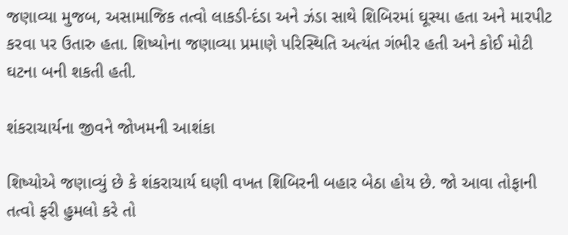જણાવ્યા મુજબ, અસામાજિક તત્વો લાકડી-દંડા અને ઝંડા સાથે શિબિરમાં ઘૂસ્યા હતા અને મારપીટ કરવા પર ઉતારુ હતા. શિષ્યોના જણાવ્યા પ્રમાણે પરિસ્થિતિ અત્યંત ગંભીર હતી અને કોઈ મોટી ઘટના બની શકતી હતી.

શંકરાચાર્યના જીવને જોખમની આશંકા

શિષ્યોએ જણાવ્યું છે કે શંકરાચાર્ય ઘણી વખત શિબિરની બહાર બેઠા હોય છે. જો આવા તોફાની તત્વો ફરી હુમલો કરે તો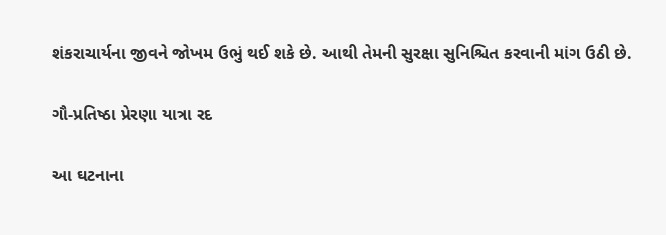શંકરાચાર્યના જીવને જોખમ ઉભું થઈ શકે છે. આથી તેમની સુરક્ષા સુનિશ્ચિત કરવાની માંગ ઉઠી છે.

ગૌ-પ્રતિષ્ઠા પ્રેરણા યાત્રા રદ

આ ઘટનાના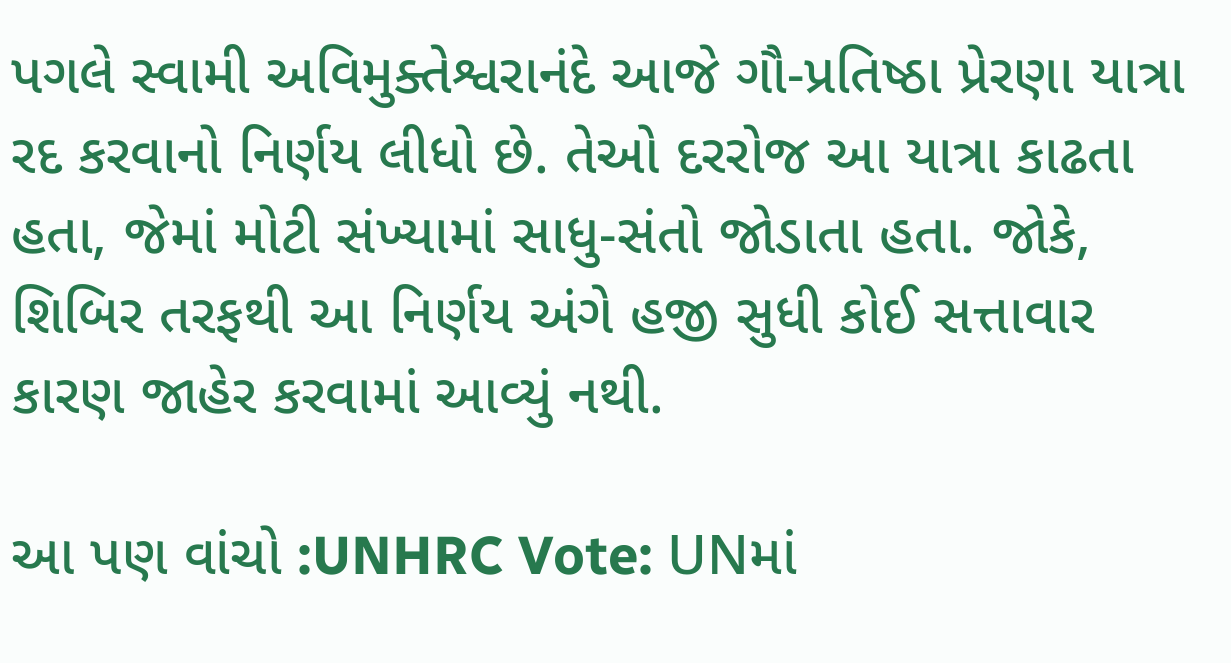પગલે સ્વામી અવિમુક્તેશ્વરાનંદે આજે ગૌ-પ્રતિષ્ઠા પ્રેરણા યાત્રા રદ કરવાનો નિર્ણય લીધો છે. તેઓ દરરોજ આ યાત્રા કાઢતા હતા, જેમાં મોટી સંખ્યામાં સાધુ-સંતો જોડાતા હતા. જોકે, શિબિર તરફથી આ નિર્ણય અંગે હજી સુધી કોઈ સત્તાવાર કારણ જાહેર કરવામાં આવ્યું નથી.

આ પણ વાંચો :UNHRC Vote: UNમાં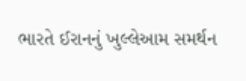ભારતે ઈરાનનું ખુલ્લેઆમ સમર્થન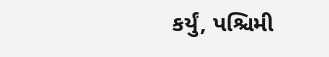કર્યું, પશ્ચિમી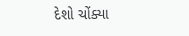દેશો ચોંક્યા